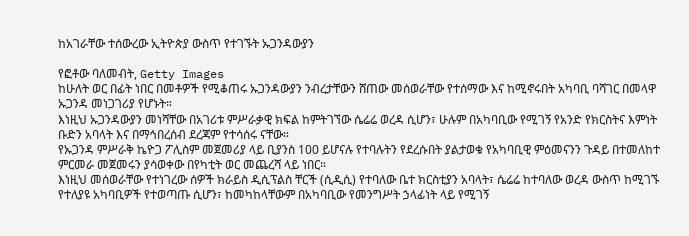ከአገራቸው ተሰውረው ኢትዮጵያ ውስጥ የተገኙት ኡጋንዳውያን

የፎቶው ባለመብት, Getty Images
ከሁለት ወር በፊት ነበር በመቶዎች የሚቆጠሩ ኡጋንዳውያን ንብረታቸውን ሸጠው መሰወራቸው የተሰማው እና ከሚኖሩበት አካባቢ ባሻገር በመላዋ ኡጋንዳ መነጋገሪያ የሆኑት።
እነዚህ ኡጋንዳውያን መነሻቸው በአገሪቱ ምሥራቃዊ ክፍል ከምትገኘው ሴሬሬ ወረዳ ሲሆን፣ ሁሉም በአካባቢው የሚገኝ የአንድ የክርስትና እምነት ቡድን አባላት እና በማኅበረሰብ ደረጃም የተሳሰሩ ናቸው።
የኡጋንዳ ምሥራቅ ኬዮጋ ፖሊስም መጀመሪያ ላይ ቢያንስ 100 ይሆናሉ የተባሉትን የደረሱበት ያልታወቁ የአካባቢዊ ምዕመናንን ጉዳይ በተመለከተ ምርመራ መጀመሩን ያሳወቀው በየካቲት ወር መጨረሻ ላይ ነበር።
እነዚህ መሰወራቸው የተነገረው ሰዎች ክራይስ ዲሲፕልስ ቸርች (ሲዲሲ) የተባለው ቤተ ክርስቲያን አባላት፣ ሴሬሬ ከተባለው ወረዳ ውስጥ ከሚገኙ የተለያዩ አካባቢዎች የተወጣጡ ሲሆን፣ ከመካከላቸውም በአካባቢው የመንግሥት ኃላፊነት ላይ የሚገኝ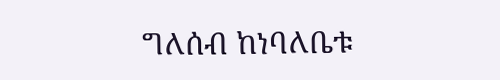ግለሰብ ከነባለቤቱ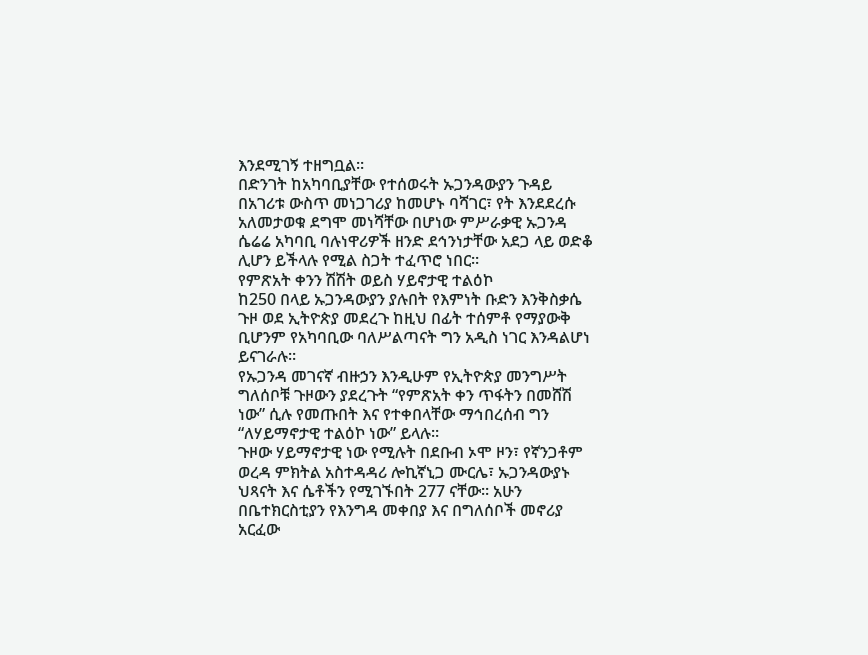እንደሚገኝ ተዘግቧል።
በድንገት ከአካባቢያቸው የተሰወሩት ኡጋንዳውያን ጉዳይ በአገሪቱ ውስጥ መነጋገሪያ ከመሆኑ ባሻገር፣ የት እንደደረሱ አለመታወቁ ደግሞ መነሻቸው በሆነው ምሥራቃዊ ኡጋንዳ ሴሬሬ አካባቢ ባሉነዋሪዎች ዘንድ ደኅንነታቸው አደጋ ላይ ወድቆ ሊሆን ይችላሉ የሚል ስጋት ተፈጥሮ ነበር።
የምጽአት ቀንን ሽሽት ወይስ ሃይኖታዊ ተልዕኮ
ከ250 በላይ ኡጋንዳውያን ያሉበት የእምነት ቡድን እንቅስቃሴ ጉዞ ወደ ኢትዮጵያ መደረጉ ከዚህ በፊት ተሰምቶ የማያውቅ ቢሆንም የአካባቢው ባለሥልጣናት ግን አዲስ ነገር እንዳልሆነ ይናገራሉ።
የኡጋንዳ መገናኛ ብዙኃን እንዲሁም የኢትዮጵያ መንግሥት ግለሰቦቹ ጉዞውን ያደረጉት “የምጽአት ቀን ጥፋትን በመሸሽ ነው” ሲሉ የመጡበት እና የተቀበላቸው ማኅበረሰብ ግን “ለሃይማኖታዊ ተልዕኮ ነው” ይላሉ።
ጉዞው ሃይማኖታዊ ነው የሚሉት በደቡብ ኦሞ ዞን፣ የኛንጋቶም ወረዳ ምክትል አስተዳዳሪ ሎኪኛኒጋ ሙርሌ፣ ኡጋንዳውያኑ ህጻናት እና ሴቶችን የሚገኙበት 277 ናቸው። አሁን በቤተክርስቲያን የእንግዳ መቀበያ እና በግለሰቦች መኖሪያ አርፈው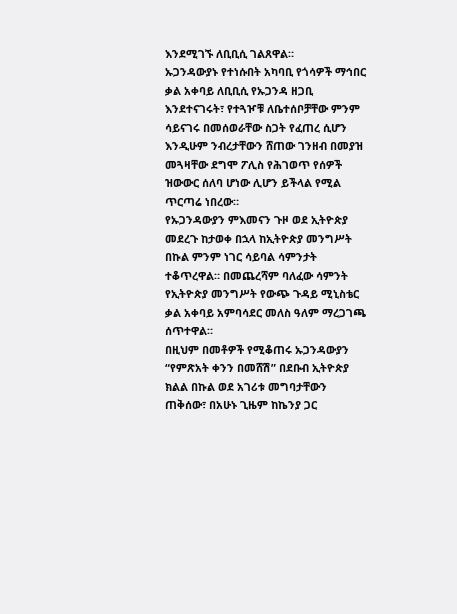እንደሚገኙ ለቢቢሲ ገልጸዋል።
ኡጋንዳውያኑ የተነሱበት አካባቢ የጎሳዎች ማኅበር ቃል አቀባይ ለቢቢሲ የኡጋንዳ ዘጋቢ እንደተናገሩት፣ የተጓዦቹ ለቤተሰቦቻቸው ምንም ሳይናገሩ በመሰወራቸው ስጋት የፈጠረ ሲሆን እንዲሁም ንብረታቸውን ሸጠው ገንዘብ በመያዝ መጓዛቸው ደግሞ ፖሊስ የሕገወጥ የሰዎች ዝውውር ሰለባ ሆነው ሊሆን ይችላል የሚል ጥርጣሬ ነበረው።
የኡጋንዳውያን ምእመናን ጉዞ ወደ ኢትዮጵያ መደረጉ ከታወቀ በኋላ ከኢትዮጵያ መንግሥት በኩል ምንም ነገር ሳይባል ሳምንታት ተቆጥረዋል። በመጨረሻም ባለፈው ሳምንት የኢትዮጵያ መንግሥት የውጭ ጉዳይ ሚኒስቴር ቃል አቀባይ አምባሳደር መለስ ዓለም ማረጋገጫ ሰጥተዋል።
በዚህም በመቶዎች የሚቆጠሩ ኡጋንዳውያን “የምጽአት ቀንን በመሸሽ” በደቡብ ኢትዮጵያ ክልል በኩል ወደ አገሪቱ መግባታቸውን ጠቅሰው፣ በአሁኑ ጊዜም ከኬንያ ጋር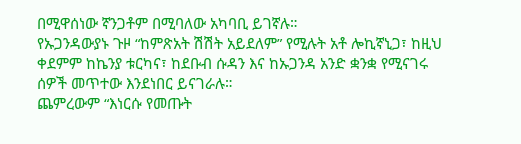በሚዋሰነው ኛንጋቶም በሚባለው አካባቢ ይገኛሉ።
የኡጋንዳውያኑ ጉዞ “ከምጽአት ሽሽት አይደለም” የሚሉት አቶ ሎኪኛኒጋ፣ ከዚህ ቀደምም ከኬንያ ቱርካና፣ ከደቡብ ሱዳን እና ከኡጋንዳ አንድ ቋንቋ የሚናገሩ ሰዎች መጥተው እንደነበር ይናገራሉ።
ጨምረውም “እነርሱ የመጡት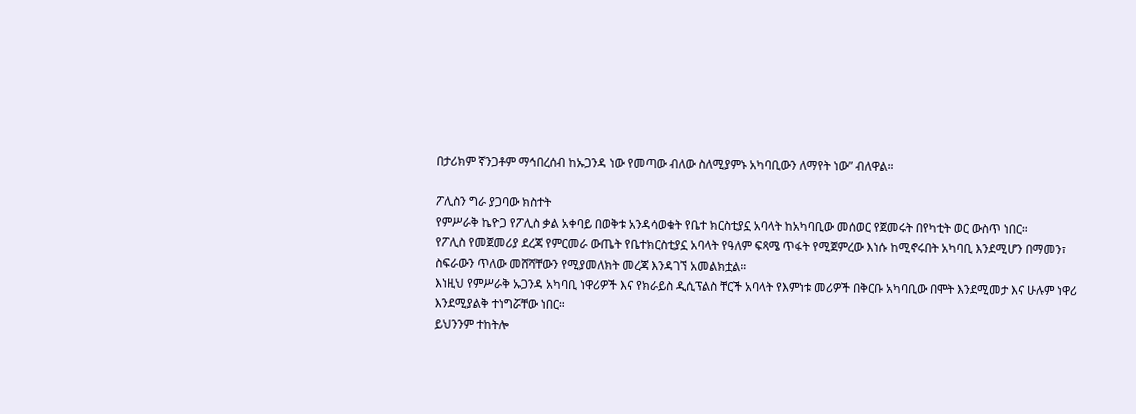በታሪክም ኛንጋቶም ማኅበረሰብ ከኡጋንዳ ነው የመጣው ብለው ስለሚያምኑ አካባቢውን ለማየት ነው” ብለዋል።

ፖሊስን ግራ ያጋባው ክስተት
የምሥራቅ ኬዮጋ የፖሊስ ቃል አቀባይ በወቅቱ አንዳሳወቁት የቤተ ክርስቲያኗ አባላት ከአካባቢው መሰወር የጀመሩት በየካቲት ወር ውስጥ ነበር።
የፖሊስ የመጀመሪያ ደረጃ የምርመራ ውጤት የቤተክርስቲያኗ አባላት የዓለም ፍጻሜ ጥፋት የሚጀምረው እነሱ ከሚኖሩበት አካባቢ እንደሚሆን በማመን፣ ስፍራውን ጥለው መሸሻቸውን የሚያመለክት መረጃ እንዳገኘ አመልክቷል።
እነዚህ የምሥራቅ ኡጋንዳ አካባቢ ነዋሪዎች እና የክራይስ ዲሲፕልስ ቸርች አባላት የእምነቱ መሪዎች በቅርቡ አካባቢው በሞት እንደሚመታ እና ሁሉም ነዋሪ እንደሚያልቅ ተነግሯቸው ነበር።
ይህንንም ተከትሎ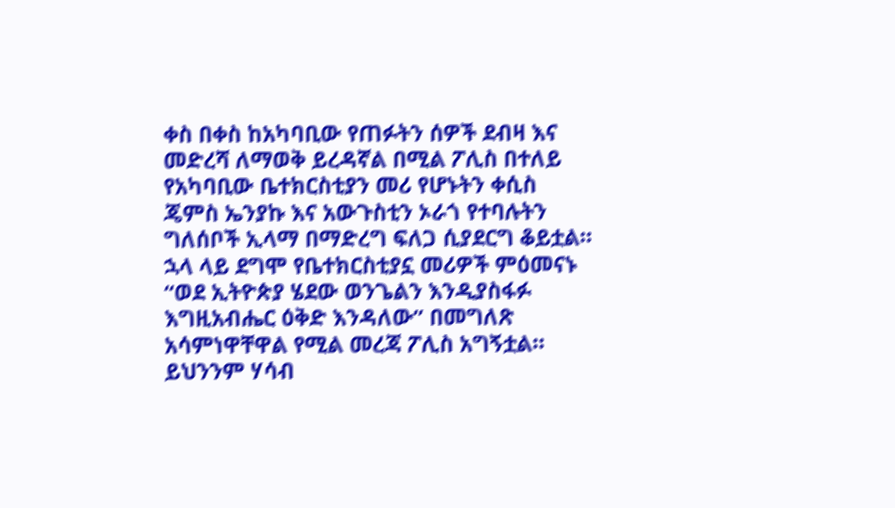ቀስ በቀስ ከአካባቢው የጠፉትን ሰዎች ደብዛ እና መድረሻ ለማወቅ ይረዳኛል በሚል ፖሊስ በተለይ የአካባቢው ቤተክርስቲያን መሪ የሆኑትን ቀሲስ ጄምስ ኤንያኩ እና አውጉስቲን ኦራጎ የተባሉትን ግለሰቦች ኢላማ በማድረግ ፍለጋ ሲያደርግ ቆይቷል።
ኋላ ላይ ደግሞ የቤተክርስቲያኗ መሪዎች ምዕመናኑ “ወደ ኢትዮጵያ ሄደው ወንጌልን እንዲያስፋፉ እግዚአብሔር ዕቅድ እንዳለው” በመግለጽ አሳምነዋቸዋል የሚል መረጃ ፖሊስ አግኝቷል።
ይህንንም ሃሳብ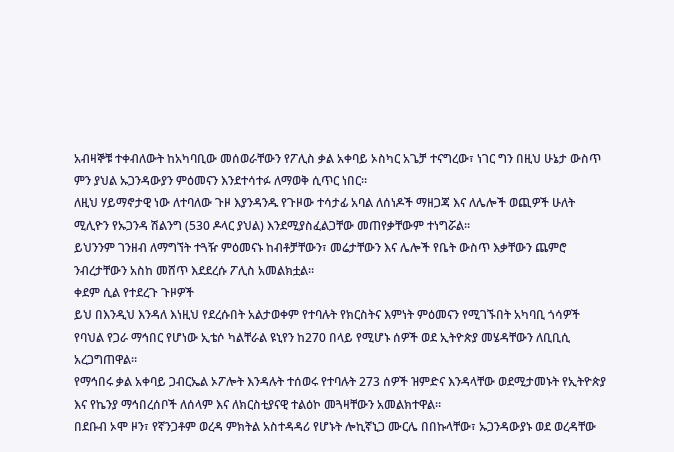አብዛኞቹ ተቀብለውት ከአካባቢው መሰወራቸውን የፖሊስ ቃል አቀባይ ኦስካር አጌቻ ተናግረው፣ ነገር ግን በዚህ ሁኔታ ውስጥ ምን ያህል ኡጋንዳውያን ምዕመናን እንደተሳተፉ ለማወቅ ሲጥር ነበር።
ለዚህ ሃይማኖታዊ ነው ለተባለው ጉዞ እያንዳንዱ የጉዞው ተሳታፊ አባል ለሰነዶች ማዘጋጃ እና ለሌሎች ወጪዎች ሁለት ሚሊዮን የኡጋንዳ ሽልንግ (530 ዶላር ያህል) እንደሚያስፈልጋቸው መጠየቃቸውም ተነግሯል።
ይህንንም ገንዘብ ለማግኘት ተጓዥ ምዕመናኑ ከብቶቻቸውን፣ መሬታቸውን እና ሌሎች የቤት ውስጥ እቃቸውን ጨምሮ ንብረታቸውን አስከ መሸጥ እደደረሱ ፖሊስ አመልክቷል።
ቀደም ሲል የተደረጉ ጉዞዎች
ይህ በእንዲህ እንዳለ እነዚህ የደረሱበት አልታወቀም የተባሉት የክርስትና እምነት ምዕመናን የሚገኙበት አካባቢ ጎሳዎች የባህል የጋራ ማኅበር የሆነው ኢቴሶ ካልቸራል ዩኒየን ከ270 በላይ የሚሆኑ ሰዎች ወደ ኢትዮጵያ መሄዳቸውን ለቢቢሲ አረጋግጠዋል።
የማኅበሩ ቃል አቀባይ ጋብርኤል ኦፖሎት እንዳሉት ተሰወሩ የተባሉት 273 ሰዎች ዝምድና እንዳላቸው ወደሚታመኑት የኢትዮጵያ እና የኬንያ ማኅበረሰቦች ለሰላም እና ለክርስቲያናዊ ተልዕኮ መጓዛቸውን አመልክተዋል።
በደቡብ ኦሞ ዞን፣ የኛንጋቶም ወረዳ ምክትል አስተዳዳሪ የሆኑት ሎኪኛኒጋ ሙርሌ በበኩላቸው፣ ኡጋንዳውያኑ ወደ ወረዳቸው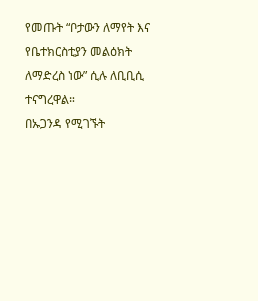የመጡት “ቦታውን ለማየት እና የቤተክርስቲያን መልዕክት ለማድረስ ነው” ሲሉ ለቢቢሲ ተናግረዋል።
በኡጋንዳ የሚገኙት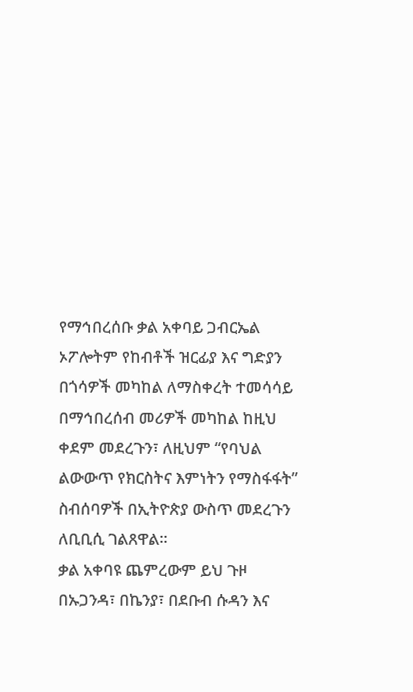የማኅበረሰቡ ቃል አቀባይ ጋብርኤል ኦፖሎትም የከብቶች ዝርፊያ እና ግድያን በጎሳዎች መካከል ለማስቀረት ተመሳሳይ በማኅበረሰብ መሪዎች መካከል ከዚህ ቀደም መደረጉን፣ ለዚህም “የባህል ልውውጥ የክርስትና እምነትን የማስፋፋት” ስብሰባዎች በኢትዮጵያ ውስጥ መደረጉን ለቢቢሲ ገልጸዋል።
ቃል አቀባዩ ጨምረውም ይህ ጉዞ በኡጋንዳ፣ በኬንያ፣ በደቡብ ሱዳን እና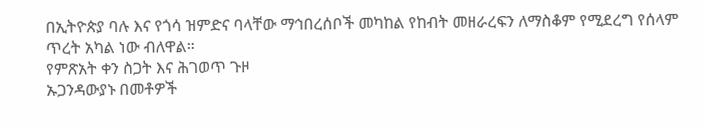በኢትዮጵያ ባሉ እና የጎሳ ዝምድና ባላቸው ማኅበረሰቦች መካከል የከብት መዘራረፍን ለማስቆም የሚደረግ የሰላም ጥረት አካል ነው ብለዋል።
የምጽአት ቀን ስጋት እና ሕገወጥ ጉዞ
ኡጋንዳውያኑ በመቶዎች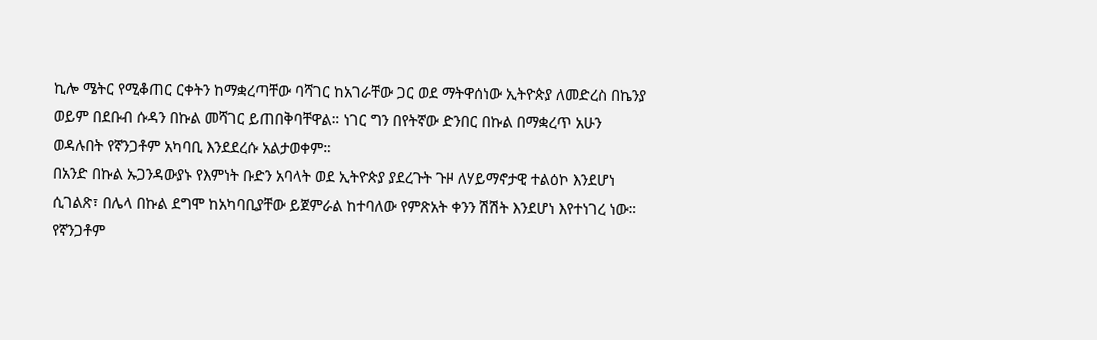ኪሎ ሜትር የሚቆጠር ርቀትን ከማቋረጣቸው ባሻገር ከአገራቸው ጋር ወደ ማትዋሰነው ኢትዮጵያ ለመድረስ በኬንያ ወይም በደቡብ ሱዳን በኩል መሻገር ይጠበቅባቸዋል። ነገር ግን በየትኛው ድንበር በኩል በማቋረጥ አሁን ወዳሉበት የኛንጋቶም አካባቢ እንደደረሱ አልታወቀም።
በአንድ በኩል ኡጋንዳውያኑ የእምነት ቡድን አባላት ወደ ኢትዮጵያ ያደረጉት ጉዞ ለሃይማኖታዊ ተልዕኮ እንደሆነ ሲገልጽ፣ በሌላ በኩል ደግሞ ከአካባቢያቸው ይጀምራል ከተባለው የምጽአት ቀንን ሽሽት እንደሆነ እየተነገረ ነው።
የኛንጋቶም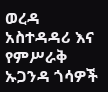ወረዳ አስተዳዳሪ እና የምሥራቅ ኡጋንዳ ጎሳዎች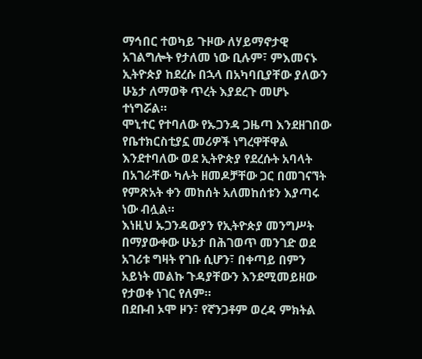ማኅበር ተወካይ ጉዞው ለሃይማኖታዊ አገልግሎት የታለመ ነው ቢሉም፣ ምእመናኑ ኢትዮጵያ ከደረሱ በኋላ በአካባቢያቸው ያለውን ሁኔታ ለማወቅ ጥረት እያደረጉ መሆኑ ተነግሯል።
ሞኒተር የተባለው የኡጋንዳ ጋዜጣ እንደዘገበው የቤተክርስቲያኗ መሪዎች ነግረዋቸዋል እንደተባለው ወደ ኢትዮጵያ የደረሱት አባላት በአገራቸው ካሉት ዘመዶቻቸው ጋር በመገናኘት የምጽአት ቀን መከሰት አለመከሰቱን እያጣሩ ነው ብሏል።
እነዚህ ኡጋንዳውያን የኢትዮጵያ መንግሥት በማያውቀው ሁኔታ በሕገወጥ መንገድ ወደ አገሪቱ ግዛት የገቡ ሲሆን፣ በቀጣይ በምን አይነት መልኩ ጉዳያቸውን እንደሚመይዘው የታወቀ ነገር የለም።
በደቡብ ኦሞ ዞን፣ የኛንጋቶም ወረዳ ምክትል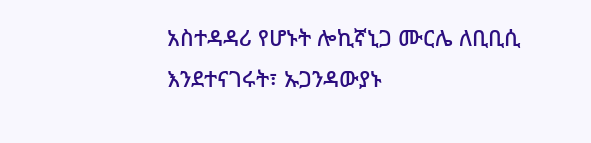አስተዳዳሪ የሆኑት ሎኪኛኒጋ ሙርሌ ለቢቢሲ እንደተናገሩት፣ ኡጋንዳውያኑ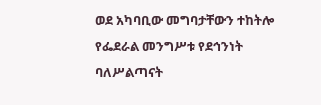ወደ አካባቢው መግባታቸውን ተከትሎ የፌደራል መንግሥቱ የደኅንነት ባለሥልጣናት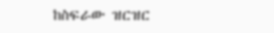ከስፍራው ዝርዝር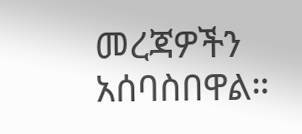መረጃዎችን አሰባስበዋል።